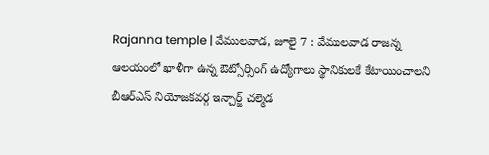Rajanna temple | వేములవాడ, జూలై 7 : వేములవాడ రాజన్న ఆలయంలో ఖాళీగా ఉన్న ఔట్సోర్సింగ్ ఉద్యోగాలు స్థానికులకే కేటాయించాలని బీఆర్ఎస్ నియోజకవర్గ ఇన్చార్జ్ చల్మెడ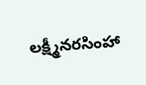లక్ష్మీనరసింహా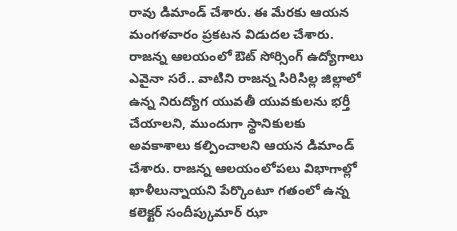రావు డిమాండ్ చేశారు. ఈ మేరకు ఆయన మంగళవారం ప్రకటన విడుదల చేశారు. రాజన్న ఆలయంలో ఔట్ సోర్సింగ్ ఉద్యోగాలు ఎవైనా సరే.. వాటిని రాజన్న సిరిసిల్ల జిల్లాలో ఉన్న నిరుద్యోగ యువతీ యువకులను భర్తీ చేయాలని, ముందుగా స్థానికులకు అవకాశాలు కల్పించాలని ఆయన డిమాండ్ చేశారు. రాజన్న ఆలయంలోపలు విభాగాల్లో ఖాళీలున్నాయని పేర్కొంటూ గతంలో ఉన్న కలెక్టర్ సందీప్కుమార్ ఝా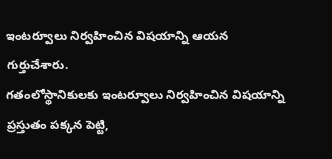ఇంటర్వూలు నిర్వహించిన విషయాన్ని ఆయన గుర్తుచేశారు.
గతంలోస్థానికులకు ఇంటర్వూలు నిర్వహించిన విషయాన్ని ప్రస్తుతం పక్కన పెట్టి,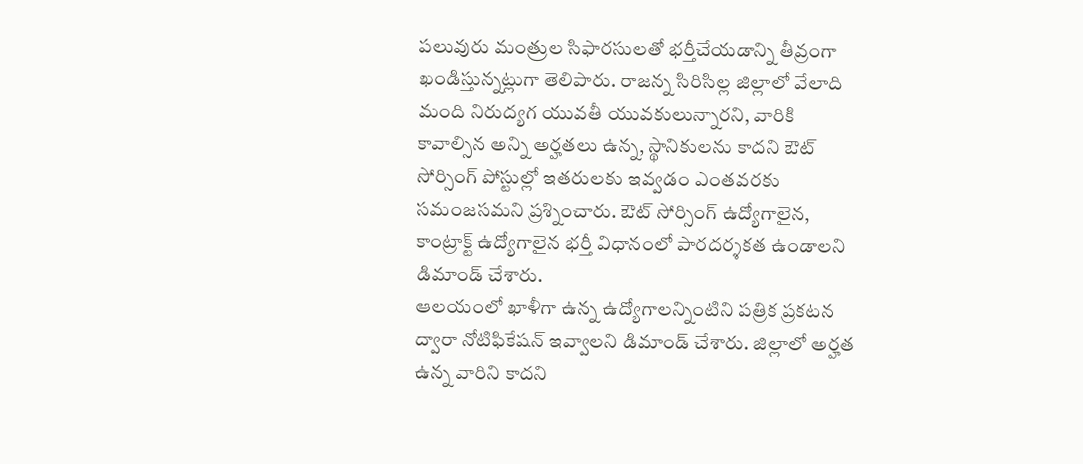పలువురు మంత్రుల సిఫారసులతో భర్తీచేయడాన్ని తీవ్రంగా ఖండిస్తున్నట్లుగా తెలిపారు. రాజన్న సిరిసిల్ల జిల్లాలో వేలాది మంది నిరుద్యగ యువతీ యువకులున్నారని, వారికి కావాల్సిన అన్ని అర్హతలు ఉన్న, స్థానికులను కాదని ఔట్ సోర్సింగ్ పోస్టుల్లో ఇతరులకు ఇవ్వడం ఎంతవరకు సమంజసమని ప్రశ్నించారు. ఔట్ సోర్సింగ్ ఉద్యోగాలైన, కాంట్రాక్ట్ ఉద్యోగాలైన భర్తీ విధానంలో పారదర్శకత ఉండాలని డిమాండ్ చేశారు.
ఆలయంలో ఖాళీగా ఉన్న ఉద్యోగాలన్నింటిని పత్రిక ప్రకటన ద్వారా నోటిఫికేషన్ ఇవ్వాలని డిమాండ్ చేశారు. జిల్లాలో అర్హత ఉన్న వారిని కాదని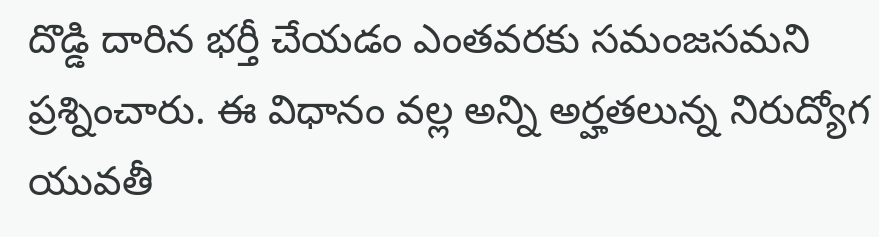దొడ్డి దారిన భర్తీ చేయడం ఎంతవరకు సమంజసమని ప్రశ్నించారు. ఈ విధానం వల్ల అన్ని అర్హతలున్న నిరుద్యోగ యువతీ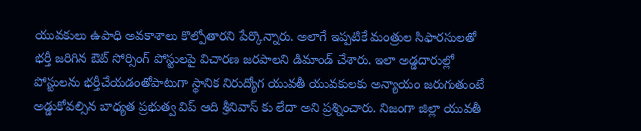యువకులు ఉపాధి అవకాశాలు కొల్పోతారని పేర్కొన్నారు. అలాగే ఇప్పటికే మంత్రుల సిఫారసులతో భర్తీ జరిగిన ఔట్ సోర్సింగ్ పోస్టులపై విచారణ జరపాలని డిమాండ్ చేశారు. ఇలా అడ్డదారుల్లో పోస్టులను భర్తీచేయడంతోపాటుగా స్థానిక నిరుద్యోగ యువతీ యువకులకు అన్యాయం జరుగుతుంటే అడ్డుకోవల్సిన బాధ్యత ప్రభుత్వ విప్ ఆది శ్రీనివాస్ కు లేదా అని ప్రశ్నించారు. నిజంగా జిల్లా యువతీ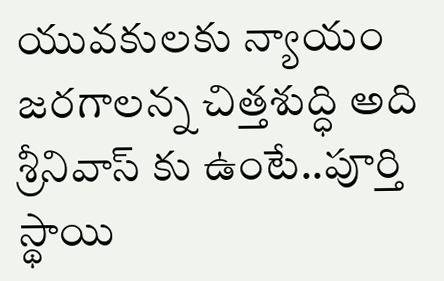యువకులకు న్యాయం జరగాలన్న చిత్తశుద్ధి అది శ్రీనివాస్ కు ఉంటే..పూర్తి స్థాయి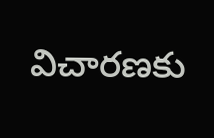విచారణకు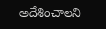అదేశించాలని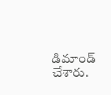డిమాండ్ చేశారు.